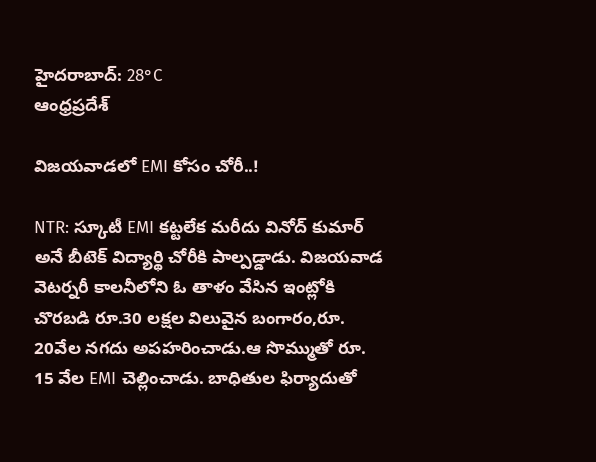హైదరాబాద్: 28°C
ఆంధ్రప్రదేశ్

విజయవాడలో EMI కోసం చోరీ..!

NTR: స్కూటీ EMI కట్టలేక మరీదు వినోద్ కుమార్ అనే బీటెక్ విద్యార్థి చోరీకి పాల్పడ్డాడు. విజయవాడ వెటర్నరీ కాలనీలోని ఓ తాళం వేసిన ఇంట్లోకి చొరబడి రూ.30 లక్షల విలువైన బంగారం,రూ. 20వేల నగదు అపహరించాడు.ఆ సొమ్ముతో రూ. 15 వేల EMI చెల్లించాడు. బాధితుల ఫిర్యాదుతో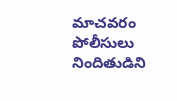మాచవరం పోలీసులు నిందితుడిని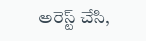అరెస్ట్ చేసి,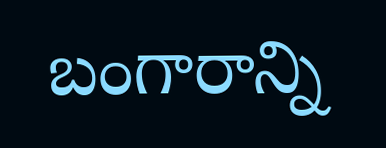బంగారాన్ని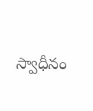స్వాధీనం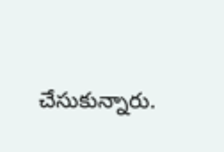చేసుకున్నారు.